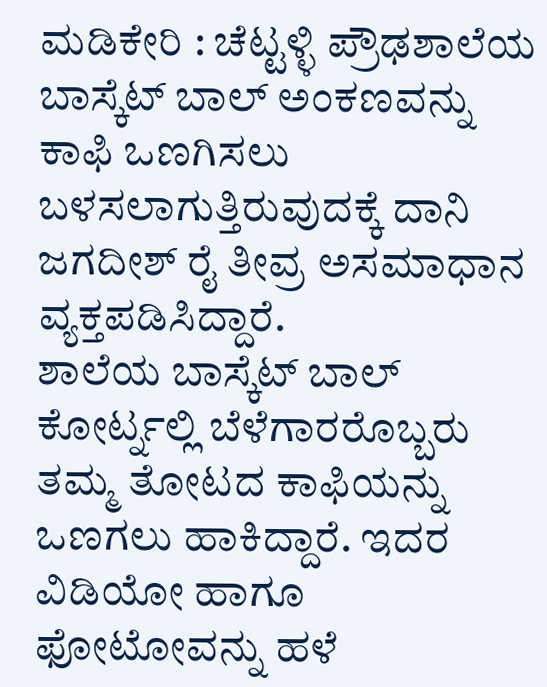ಮಡಿಕೇರಿ : ಚೆಟ್ಟಳ್ಳಿ ಪ್ರೌಢಶಾಲೆಯ ಬಾಸ್ಕೆಟ್ ಬಾಲ್ ಅಂಕಣವನ್ನು ಕಾಫಿ ಒಣಗಿಸಲು ಬಳಸಲಾಗುತ್ತಿರುವುದಕ್ಕೆ ದಾನಿ ಜಗದೀಶ್ ರೈ ತೀವ್ರ ಅಸಮಾಧಾನ ವ್ಯಕ್ತಪಡಿಸಿದ್ದಾರೆ.
ಶಾಲೆಯ ಬಾಸ್ಕೆಟ್ ಬಾಲ್ ಕೋರ್ಟ್ನಲ್ಲಿ ಬೆಳೆಗಾರರೊಬ್ಬರು ತಮ್ಮ ತೋಟದ ಕಾಫಿಯನ್ನು ಒಣಗಲು ಹಾಕಿದ್ದಾರೆ. ಇದರ ವಿಡಿಯೋ ಹಾಗೂ ಫೋಟೋವನ್ನು ಹಳೆ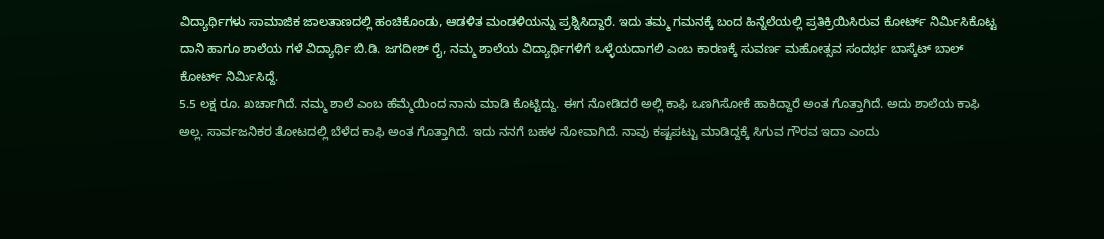ವಿದ್ಯಾರ್ಥಿಗಳು ಸಾಮಾಜಿಕ ಜಾಲತಾಣದಲ್ಲಿ ಹಂಚಿಕೊಂಡು, ಆಡಳಿತ ಮಂಡಳಿಯನ್ನು ಪ್ರಶ್ನಿಸಿದ್ದಾರೆ. ಇದು ತಮ್ಮ ಗಮನಕ್ಕೆ ಬಂದ ಹಿನ್ನೆಲೆಯಲ್ಲಿ ಪ್ರತಿಕ್ರಿಯಿಸಿರುವ ಕೋರ್ಟ್ ನಿರ್ಮಿಸಿಕೊಟ್ಟ ದಾನಿ ಹಾಗೂ ಶಾಲೆಯ ಗಳೆ ವಿದ್ಯಾರ್ಥಿ ಬಿ.ಡಿ. ಜಗದೀಶ್ ರೈ, ನಮ್ಮ ಶಾಲೆಯ ವಿದ್ಯಾರ್ಥಿಗಳಿಗೆ ಒಳ್ಳೆಯದಾಗಲಿ ಎಂಬ ಕಾರಣಕ್ಕೆ ಸುವರ್ಣ ಮಹೋತ್ಸವ ಸಂದರ್ಭ ಬಾಸ್ಕೆಟ್ ಬಾಲ್ ಕೋರ್ಟ್ ನಿರ್ಮಿಸಿದ್ದೆ.
5.5 ಲಕ್ಷ ರೂ. ಖರ್ಚಾಗಿದೆ. ನಮ್ಮ ಶಾಲೆ ಎಂಬ ಹೆಮ್ಮೆಯಿಂದ ನಾನು ಮಾಡಿ ಕೊಟ್ಟಿದ್ದು. ಈಗ ನೋಡಿದರೆ ಅಲ್ಲಿ ಕಾಫಿ ಒಣಗಿಸೋಕೆ ಹಾಕಿದ್ದಾರೆ ಅಂತ ಗೊತ್ತಾಗಿದೆ. ಅದು ಶಾಲೆಯ ಕಾಫಿ ಅಲ್ಲ. ಸಾರ್ವಜನಿಕರ ತೋಟದಲ್ಲಿ ಬೆಳೆದ ಕಾಫಿ ಅಂತ ಗೊತ್ತಾಗಿದೆ. ಇದು ನನಗೆ ಬಹಳ ನೋವಾಗಿದೆ. ನಾವು ಕಷ್ಟಪಟ್ಟು ಮಾಡಿದ್ದಕ್ಕೆ ಸಿಗುವ ಗೌರವ ಇದಾ ಎಂದು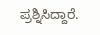ಪ್ರಶ್ನಿಸಿದ್ದಾರೆ.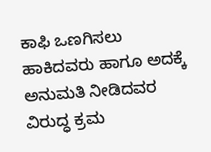ಕಾಫಿ ಒಣಗಿಸಲು ಹಾಕಿದವರು ಹಾಗೂ ಅದಕ್ಕೆ ಅನುಮತಿ ನೀಡಿದವರ ವಿರುದ್ಧ ಕ್ರಮ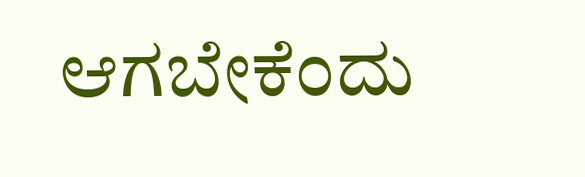ಆಗಬೇಕೆಂದು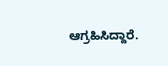ಆಗ್ರಹಿಸಿದ್ದಾರೆ.